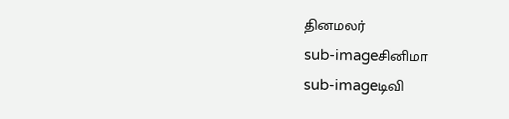தினமலர்
sub-imageசினிமா
sub-imageடிவி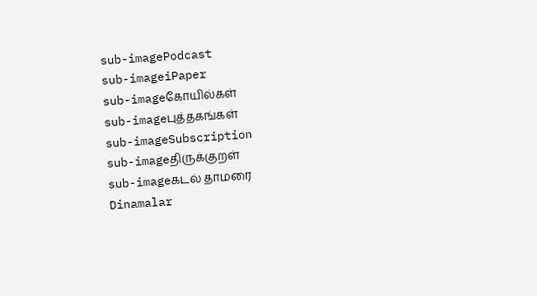sub-imagePodcast
sub-imageiPaper
sub-imageகோயில்கள்
sub-imageபுத்தகங்கள்
sub-imageSubscription
sub-imageதிருக்குறள்
sub-imageகடல் தாமரை
Dinamalar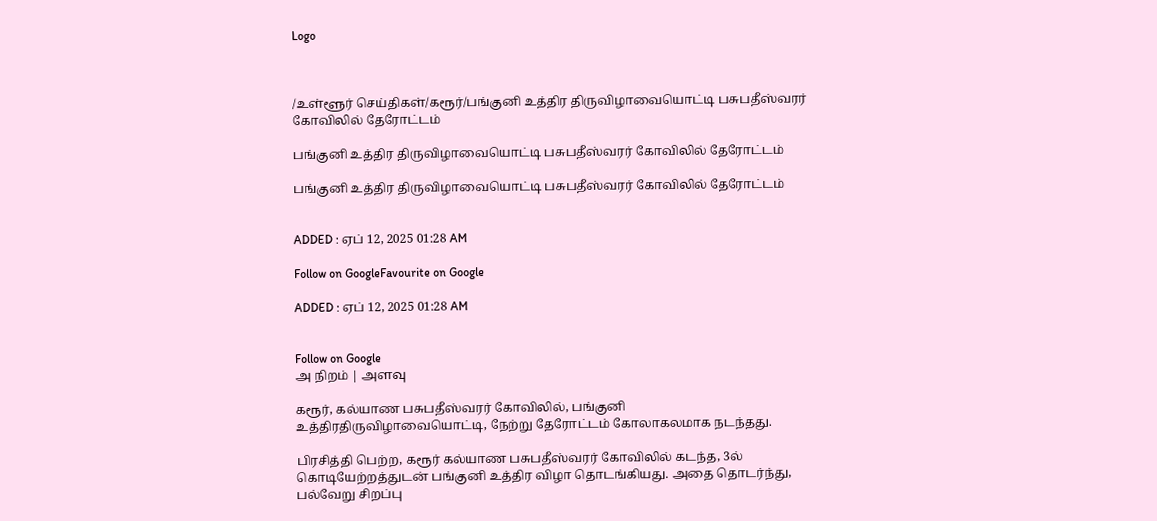Logo



/உள்ளூர் செய்திகள்/கரூர்/பங்குனி உத்திர திருவிழாவையொட்டி பசுபதீஸ்வரர் கோவிலில் தேரோட்டம்

பங்குனி உத்திர திருவிழாவையொட்டி பசுபதீஸ்வரர் கோவிலில் தேரோட்டம்

பங்குனி உத்திர திருவிழாவையொட்டி பசுபதீஸ்வரர் கோவிலில் தேரோட்டம்


ADDED : ஏப் 12, 2025 01:28 AM

Follow on GoogleFavourite on Google

ADDED : ஏப் 12, 2025 01:28 AM


Follow on Google
அ நிறம் | அளவு

கரூர், கல்யாண பசுபதீஸ்வரர் கோவிலில், பங்குனி உத்திரதிருவிழாவையொட்டி, நேற்று தேரோட்டம் கோலாகலமாக நடந்தது.

பிரசித்தி பெற்ற, கரூர் கல்யாண பசுபதீஸ்வரர் கோவிலில் கடந்த, 3ல் கொடியேற்றத்துடன் பங்குனி உத்திர விழா தொடங்கியது. அதை தொடர்ந்து, பல்வேறு சிறப்பு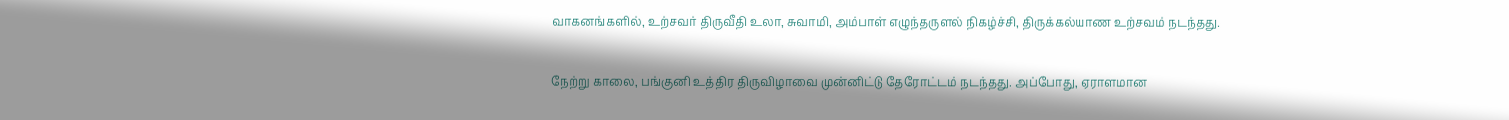வாகனங்களில், உற்சவர் திருவீதி உலா, சுவாமி, அம்பாள் எழுந்தருளல் நிகழ்ச்சி, திருக்கல்யாண உற்சவம் நடந்தது.

நேற்று காலை, பங்குனி உத்திர திருவிழாவை முன்னிட்டு தேரோட்டம் நடந்தது. அப்போது, ஏராளமான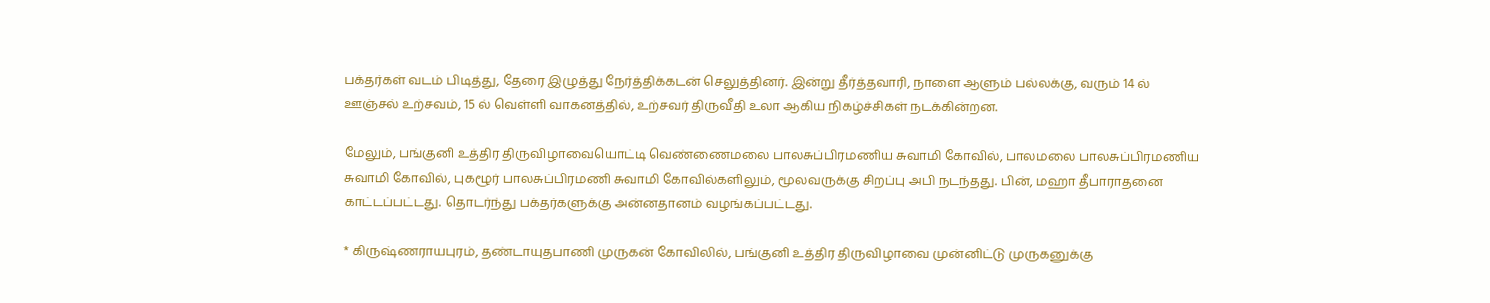பக்தர்கள் வடம் பிடித்து, தேரை இழுத்து நேர்த்திக்கடன் செலுத்தினர். இன்று தீர்த்தவாரி, நாளை ஆளும் பல்லக்கு, வரும் 14 ல் ஊஞ்சல் உற்சவம், 15 ல் வெள்ளி வாகனத்தில், உற்சவர் திருவீதி உலா ஆகிய நிகழ்ச்சிகள் நடக்கின்றன.

மேலும், பங்குனி உத்திர திருவிழாவையொட்டி வெண்ணைமலை பாலசுப்பிரமணிய சுவாமி கோவில், பாலமலை பாலசுப்பிரமணிய சுவாமி கோவில், புகழூர் பாலசுப்பிரமணி சுவாமி கோவில்களிலும், மூலவருக்கு சிறப்பு அபி நடந்தது. பின், மஹா தீபாராதனை காட்டப்பட்டது. தொடர்ந்து பக்தர்களுக்கு அன்னதானம் வழங்கப்பட்டது.

* கிருஷ்ணராயபுரம், தண்டாயுதபாணி முருகன் கோவிலில், பங்குனி உத்திர திருவிழாவை முன்னிட்டு முருகனுக்கு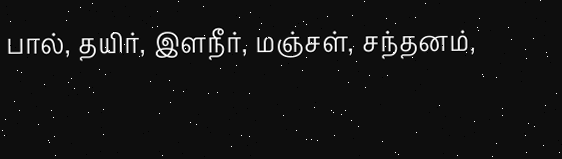பால், தயிர், இளநீர், மஞ்சள், சந்தனம்,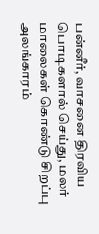பன்னீர், வாசனை திரவிய பொடிகளால் செய்து, மலர் மாலைகள் கொண்டு சிறப்பு அலங்காரம்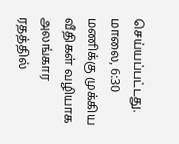செய்யப்பட்டது. மாலை, 6:30 மணிக்கு முக்கிய வீதிகள் வழியாக அலங்கார ரதத்தில்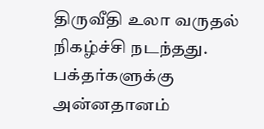திருவீதி உலா வருதல் நிகழ்ச்சி நடந்தது. பக்தர்களுக்கு அன்னதானம்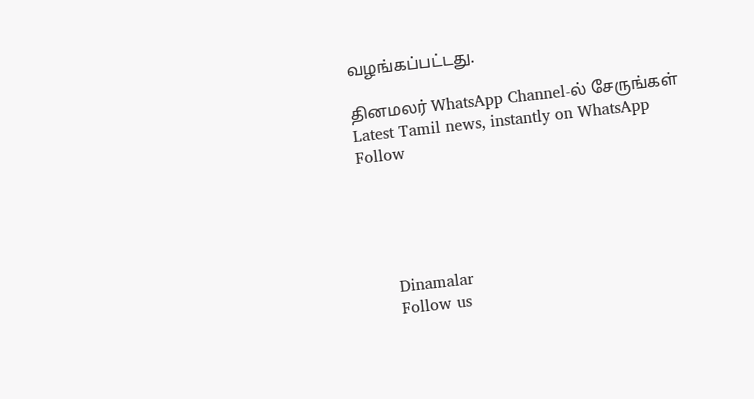வழங்கப்பட்டது.

தினமலர் WhatsApp Channel-ல் சேருங்கள்
Latest Tamil news, instantly on WhatsApp
Follow





      Dinamalar
      Follow us